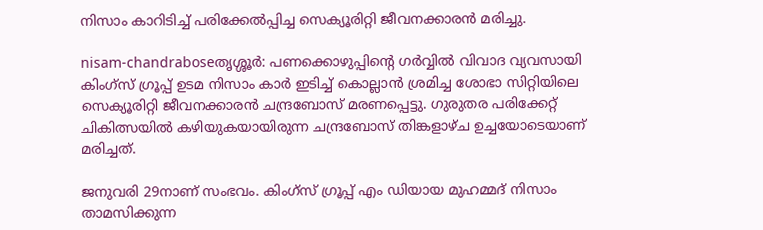നിസാം കാറിടിച്ച്‌ പരിക്കേല്‍പ്പിച്ച സെക്യൂരിറ്റി ജീവനക്കാരന്‍ മരിച്ചു.

nisam-chandraboseതൃശ്ശൂര്‍: പണക്കൊഴുപ്പിന്റെ ഗര്‍വ്വില്‍ വിവാദ വ്യവസായി കിംഗ്‌സ്‌ ഗ്രൂപ്പ്‌ ഉടമ നിസാം കാര്‍ ഇടിച്ച്‌ കൊല്ലാന്‍ ശ്രമിച്ച ശോഭാ സിറ്റിയിലെ സെക്യൂരിറ്റി ജീവനക്കാരന്‍ ചന്ദ്രബോസ്‌ മരണപ്പെട്ടു. ഗുരുതര പരിക്കേറ്റ് ചികിത്സയില്‍ കഴിയുകയായിരുന്ന ചന്ദ്രബോസ് തിങ്കളാഴ്ച ഉച്ചയോടെയാണ് മരിച്ചത്.

ജനുവരി 29നാണ് സംഭവം. കിംഗ്‌സ് ഗ്രൂപ്പ് എം ഡിയായ മുഹമ്മദ് നിസാം താമസിക്കുന്ന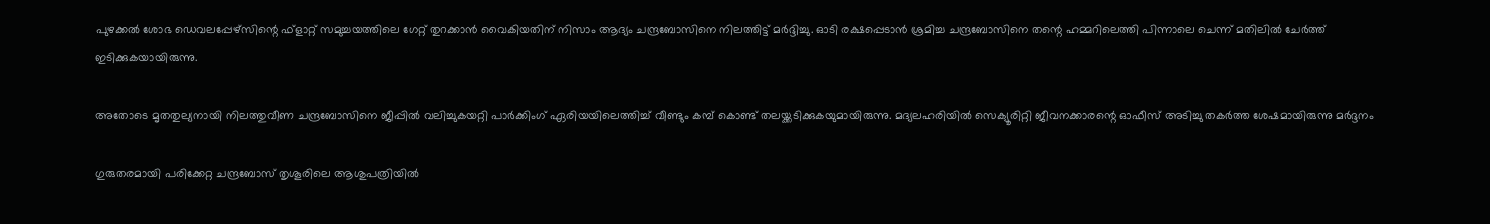പുഴക്കല്‍ ശോഭ ഡെവലപ്പേഴ്‌സിന്റെ ഫ്‌ളാറ്റ് സമുച്ചയത്തിലെ ഗേറ്റ് തുറക്കാന്‍ വൈകിയതിന് നിസാം ആദ്യം ചന്ദ്രബോസിനെ നിലത്തിട്ട് മര്‍ദ്ദിച്ചു. ഓടി രക്ഷപ്പെടാന്‍ ശ്രമിച്ച ചന്ദ്രബോസിനെ തന്റെ ഹമ്മറിലെത്തി പിന്നാലെ ചെന്ന് മതിലില്‍ ചേര്‍ത്ത് ഇടിക്കുകയായിരുന്നു.

അതോടെ മൃതതുല്യനായി നിലത്തുവീണ ചന്ദ്രബോസിനെ ജീപ്പില്‍ വലിച്ചുകയറ്റി പാര്‍ക്കിംഗ് ഏരിയയിലെത്തിച്ച് വീണ്ടും കമ്പ് കൊണ്ട് തലയ്ക്കടിക്കുകയുമായിരുന്നു. മദ്യലഹരിയില്‍ സെക്യൂരിറ്റി ജീവനക്കാരന്റെ ഓഫീസ് അടിച്ചു തകര്‍ത്ത ശേഷമായിരുന്നു മര്‍ദ്ദനം

ഗുരുതരമായി പരിക്കേറ്റ ചന്ദ്രബോസ് തൃശൂരിലെ ആശുപത്രിയില്‍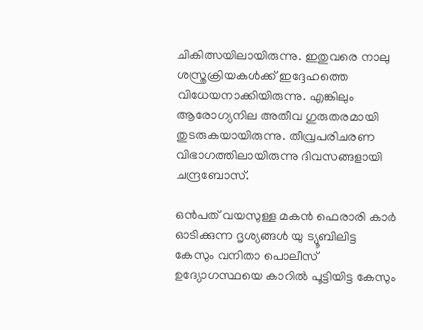ചികിത്സയിലായിരുന്നു. ഇതുവരെ നാലു ശസ്ത്രക്രിയകള്‍ക്ക് ഇദ്ദേഹത്തെ വിധേയനാക്കിയിരുന്നു. എങ്കിലും ആരോഗ്യനില അതീവ ഗുരുതരമായി തുടരുകയായിരുന്നു. തീവ്രപരിചരണ വിഭാഗത്തിലായിരുന്നു ദിവസങ്ങളായി ചന്ദ്രബോസ്.

ഒന്‍പത് വയസുള്ള മകന്‍ ഫെരാരി കാര്‍ ഓടിക്കുന്ന ദൃശ്യങ്ങള്‍ യു ട്യൂബിലിട്ട കേസും വനിതാ പൊലീസ് ഉദ്യോഗസ്ഥയെ കാറില്‍ പൂട്ടിയിട്ട കേസും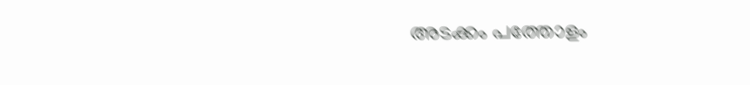അടക്കം പത്തോളം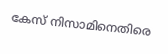കേസ് നിസാമിനെതിരെ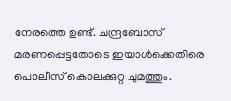നേരത്തെ ഉണ്ട്. ചന്ദ്രബോസ് മരണപ്പെട്ടതോടെ ഇയാള്‍ക്കെതിരെ പൊലീസ് കൊലക്കുറ്റ ചുമത്തും.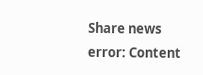Share news
error: Content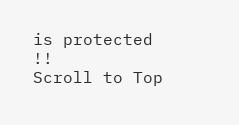is protected !!
Scroll to Top